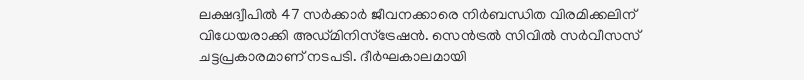ലക്ഷദ്വീപിൽ 47 സർക്കാർ ജീവനക്കാരെ നിർബന്ധിത വിരമിക്കലിന് വിധേയരാക്കി അഡ്മിനിസ്ട്രേഷൻ. സെൻട്രൽ സിവിൽ സർവീസസ് ചട്ടപ്രകാരമാണ് നടപടി. ദീർഘകാലമായി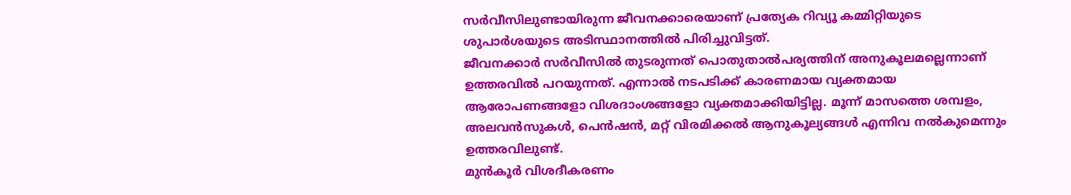സർവീസിലുണ്ടായിരുന്ന ജീവനക്കാരെയാണ് പ്രത്യേക റിവ്യൂ കമ്മിറ്റിയുടെ ശുപാർശയുടെ അടിസ്ഥാനത്തിൽ പിരിച്ചുവിട്ടത്.
ജീവനക്കാർ സർവീസിൽ തുടരുന്നത് പൊതുതാൽപര്യത്തിന് അനുകൂലമല്ലെന്നാണ് ഉത്തരവിൽ പറയുന്നത്. എന്നാൽ നടപടിക്ക് കാരണമായ വ്യക്തമായ ആരോപണങ്ങളോ വിശദാംശങ്ങളോ വ്യക്തമാക്കിയിട്ടില്ല. മൂന്ന് മാസത്തെ ശമ്പളം, അലവൻസുകൾ, പെൻഷൻ, മറ്റ് വിരമിക്കൽ ആനുകൂല്യങ്ങൾ എന്നിവ നൽകുമെന്നും ഉത്തരവിലുണ്ട്.
മുൻകൂർ വിശദീകരണം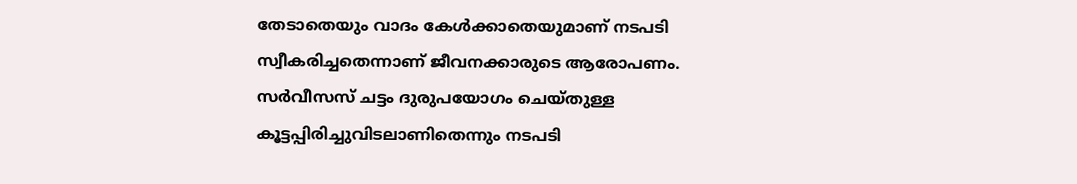തേടാതെയും വാദം കേൾക്കാതെയുമാണ് നടപടി സ്വീകരിച്ചതെന്നാണ് ജീവനക്കാരുടെ ആരോപണം. സർവീസസ് ചട്ടം ദുരുപയോഗം ചെയ്തുള്ള കൂട്ടപ്പിരിച്ചുവിടലാണിതെന്നും നടപടി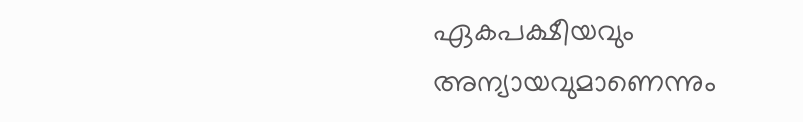ഏകപക്ഷീയവും അന്യായവുമാണെന്നും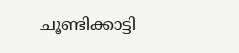ചൂണ്ടിക്കാട്ടി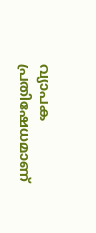വ്യാപക പ്രതിഷേധമാണ്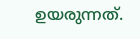ഉയരുന്നത്.